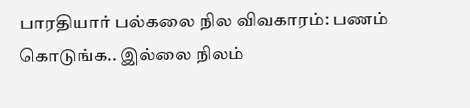பாரதியார் பல்கலை நில விவகாரம்: பணம் கொடுங்க.. இல்லை நிலம்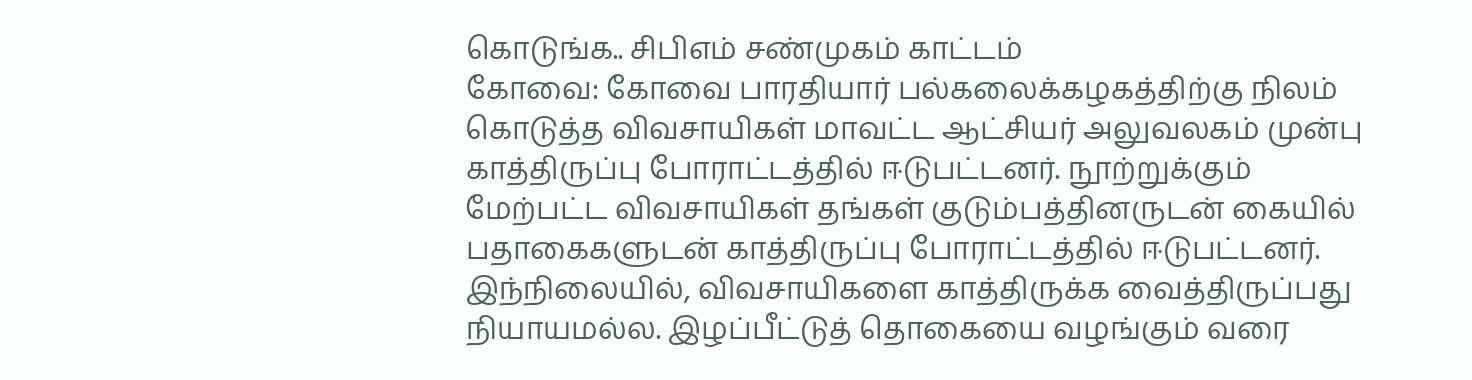கொடுங்க.. சிபிஎம் சண்முகம் காட்டம்
கோவை: கோவை பாரதியார் பல்கலைக்கழகத்திற்கு நிலம் கொடுத்த விவசாயிகள் மாவட்ட ஆட்சியர் அலுவலகம் முன்பு காத்திருப்பு போராட்டத்தில் ஈடுபட்டனர். நூற்றுக்கும் மேற்பட்ட விவசாயிகள் தங்கள் குடும்பத்தினருடன் கையில் பதாகைகளுடன் காத்திருப்பு போராட்டத்தில் ஈடுபட்டனர். இந்நிலையில், விவசாயிகளை காத்திருக்க வைத்திருப்பது நியாயமல்ல. இழப்பீட்டுத் தொகையை வழங்கும் வரை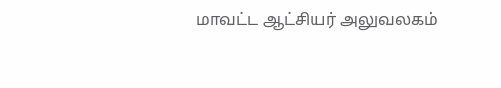மாவட்ட ஆட்சியர் அலுவலகம்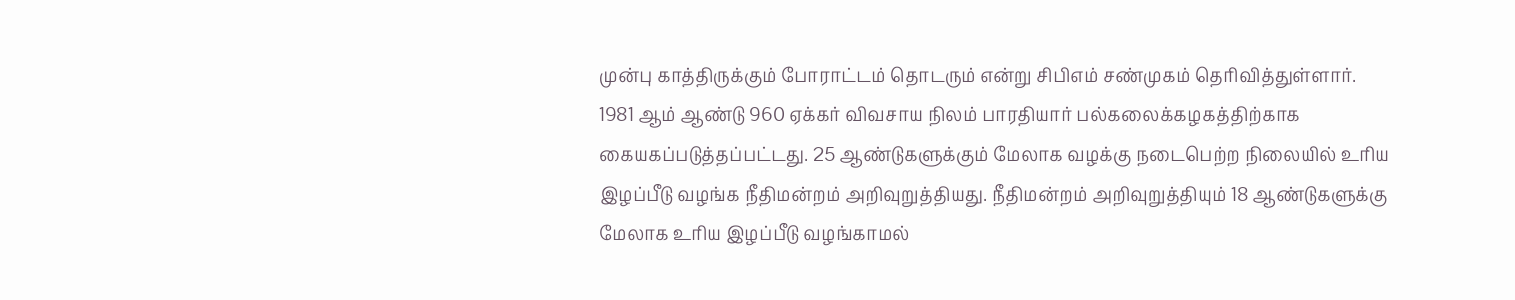முன்பு காத்திருக்கும் போராட்டம் தொடரும் என்று சிபிஎம் சண்முகம் தெரிவித்துள்ளார்.
1981 ஆம் ஆண்டு 960 ஏக்கர் விவசாய நிலம் பாரதியார் பல்கலைக்கழகத்திற்காக கையகப்படுத்தப்பட்டது. 25 ஆண்டுகளுக்கும் மேலாக வழக்கு நடைபெற்ற நிலையில் உரிய இழப்பீடு வழங்க நீதிமன்றம் அறிவுறுத்தியது. நீதிமன்றம் அறிவுறுத்தியும் 18 ஆண்டுகளுக்கு மேலாக உரிய இழப்பீடு வழங்காமல்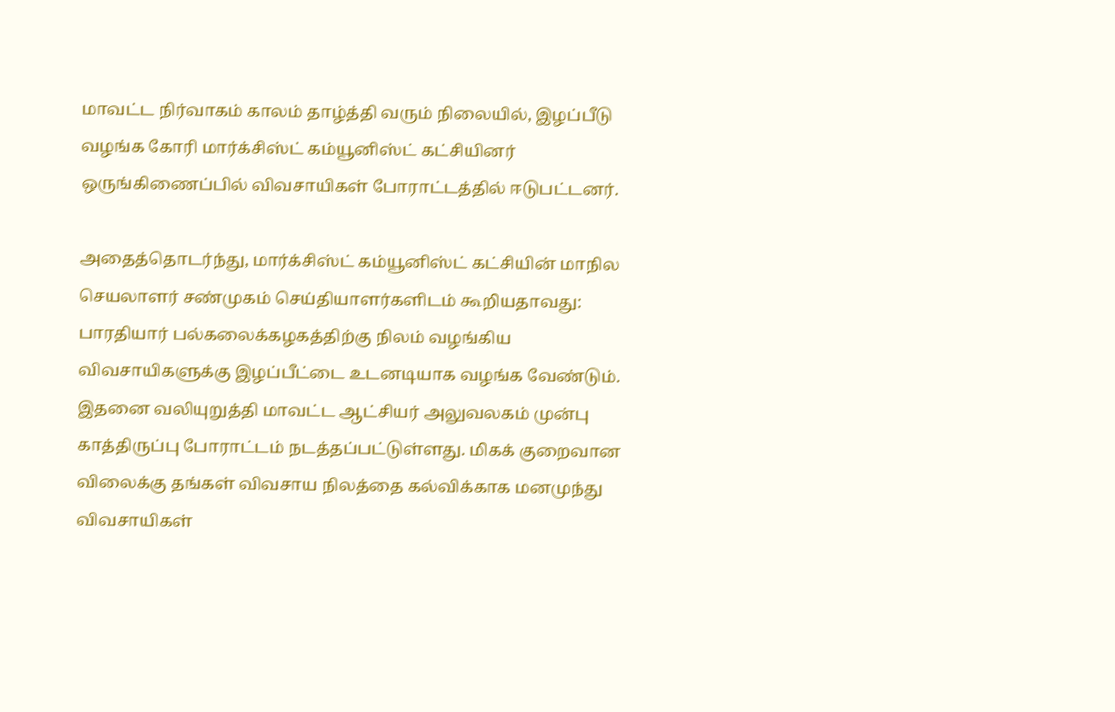மாவட்ட நிர்வாகம் காலம் தாழ்த்தி வரும் நிலையில், இழப்பீடு வழங்க கோரி மார்க்சிஸ்ட் கம்யூனிஸ்ட் கட்சியினர் ஒருங்கிணைப்பில் விவசாயிகள் போராட்டத்தில் ஈடுபட்டனர்.

அதைத்தொடர்ந்து, மார்க்சிஸ்ட் கம்யூனிஸ்ட் கட்சியின் மாநில செயலாளர் சண்முகம் செய்தியாளர்களிடம் கூறியதாவது: பாரதியார் பல்கலைக்கழகத்திற்கு நிலம் வழங்கிய விவசாயிகளுக்கு இழப்பீட்டை உடனடியாக வழங்க வேண்டும். இதனை வலியுறுத்தி மாவட்ட ஆட்சியர் அலுவலகம் முன்பு காத்திருப்பு போராட்டம் நடத்தப்பட்டுள்ளது. மிகக் குறைவான விலைக்கு தங்கள் விவசாய நிலத்தை கல்விக்காக மனமுந்து விவசாயிகள்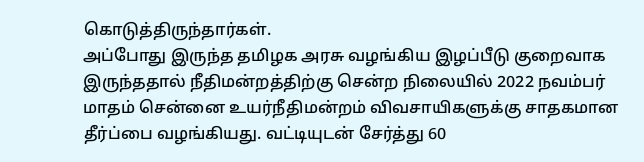கொடுத்திருந்தார்கள்.
அப்போது இருந்த தமிழக அரசு வழங்கிய இழப்பீடு குறைவாக இருந்ததால் நீதிமன்றத்திற்கு சென்ற நிலையில் 2022 நவம்பர் மாதம் சென்னை உயர்நீதிமன்றம் விவசாயிகளுக்கு சாதகமான தீர்ப்பை வழங்கியது. வட்டியுடன் சேர்த்து 60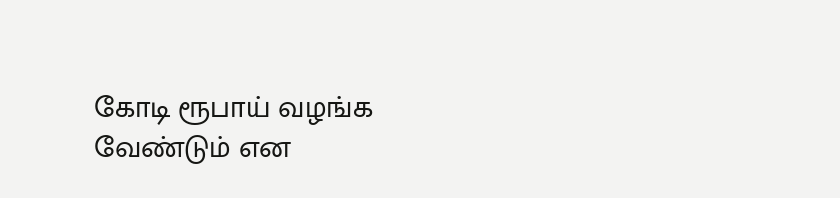கோடி ரூபாய் வழங்க வேண்டும் என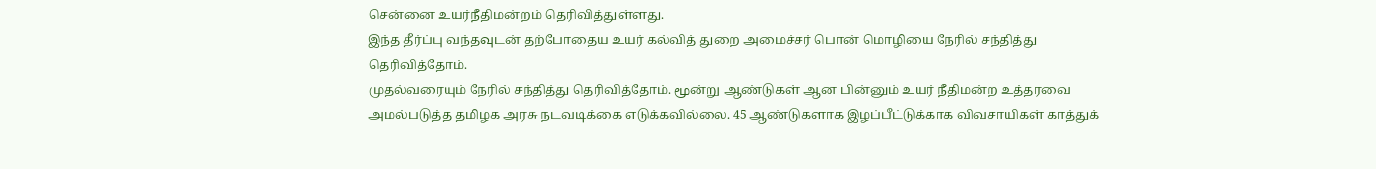சென்னை உயர்நீதிமன்றம் தெரிவித்துள்ளது.
இந்த தீர்ப்பு வந்தவுடன் தற்போதைய உயர் கல்வித் துறை அமைச்சர் பொன் மொழியை நேரில் சந்தித்து தெரிவித்தோம்.
முதல்வரையும் நேரில் சந்தித்து தெரிவித்தோம். மூன்று ஆண்டுகள் ஆன பின்னும் உயர் நீதிமன்ற உத்தரவை அமல்படுத்த தமிழக அரசு நடவடிக்கை எடுக்கவில்லை. 45 ஆண்டுகளாக இழப்பீட்டுக்காக விவசாயிகள் காத்துக்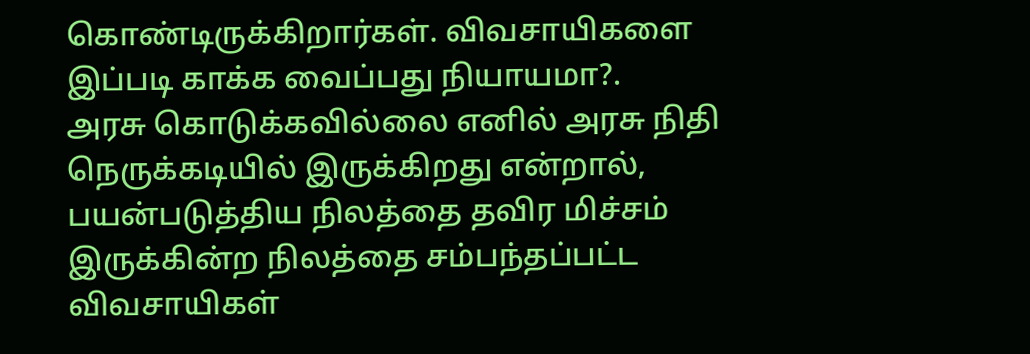கொண்டிருக்கிறார்கள். விவசாயிகளை இப்படி காக்க வைப்பது நியாயமா?.
அரசு கொடுக்கவில்லை எனில் அரசு நிதி நெருக்கடியில் இருக்கிறது என்றால், பயன்படுத்திய நிலத்தை தவிர மிச்சம் இருக்கின்ற நிலத்தை சம்பந்தப்பட்ட விவசாயிகள்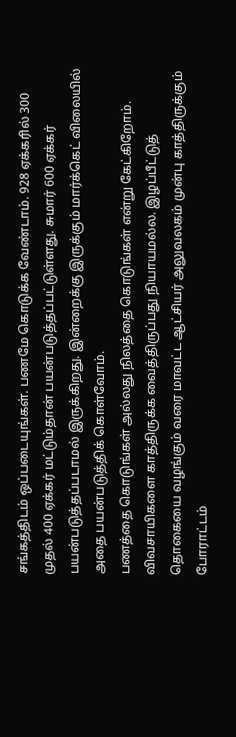சங்கத்திடம் ஒப்படையுங்கள். பணமே கொடுக்க வேண்டாம். 928 ஏக்கரில் 300 முதல் 400 ஏக்கர் மட்டும்தான் பயன்படுத்தப்பட்டுள்ளது. சுமார் 600 ஏக்கர் பயன்படுத்தப்படாமல் இருக்கிறது. இன்றைக்கு இருக்கும் மார்க்கெட் விலையில் அதை பயன்படுத்திக் கொள்வோம்.
பணத்தை கொடுங்கள் அல்லது நிலத்தை கொடுங்கள் என்று கேட்கிறோம். விவசாயிகளை காத்திருக்க வைத்திருப்பது நியாயமல்ல. இழப்பீட்டுத் தொகையை வழங்கும் வரை மாவட்ட ஆட்சியர் அலுவலகம் முன்பு காத்திருக்கும் போராட்டம்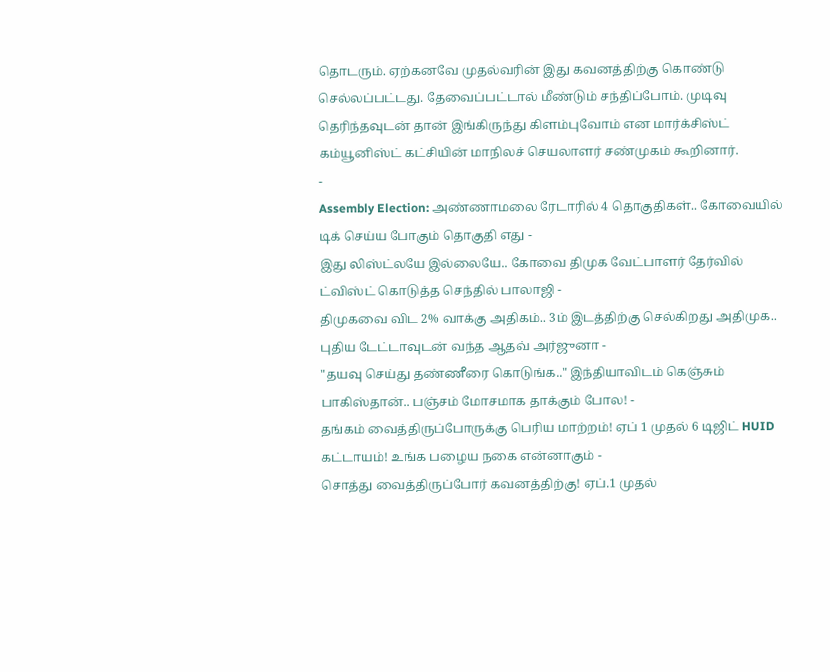தொடரும். ஏற்கனவே முதல்வரின் இது கவனத்திற்கு கொண்டு செல்லப்பட்டது. தேவைப்பட்டால் மீண்டும் சந்திப்போம். முடிவு தெரிந்தவுடன் தான் இங்கிருந்து கிளம்புவோம் என மார்க்சிஸ்ட் கம்யூனிஸ்ட் கட்சியின் மாநிலச் செயலாளர் சண்முகம் கூறினார்.
-
Assembly Election: அண்ணாமலை ரேடாரில் 4 தொகுதிகள்.. கோவையில் டிக் செய்ய போகும் தொகுதி எது -
இது லிஸ்ட்லயே இல்லையே.. கோவை திமுக வேட்பாளர் தேர்வில் ட்விஸ்ட் கொடுத்த செந்தில் பாலாஜி -
திமுகவை விட 2% வாக்கு அதிகம்.. 3ம் இடத்திற்கு செல்கிறது அதிமுக.. புதிய டேட்டாவுடன் வந்த ஆதவ் அர்ஜுனா -
"தயவு செய்து தண்ணீரை கொடுங்க.." இந்தியாவிடம் கெஞ்சும் பாகிஸ்தான்.. பஞ்சம் மோசமாக தாக்கும் போல! -
தங்கம் வைத்திருப்போருக்கு பெரிய மாற்றம்! ஏப் 1 முதல் 6 டிஜிட் HUID கட்டாயம்! உங்க பழைய நகை என்னாகும் -
சொத்து வைத்திருப்போர் கவனத்திற்கு! ஏப்.1 முதல்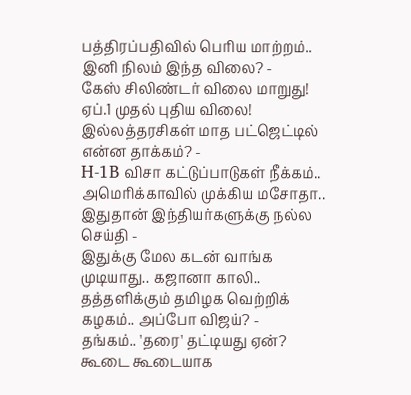பத்திரப்பதிவில் பெரிய மாற்றம்.. இனி நிலம் இந்த விலை? -
கேஸ் சிலிண்டர் விலை மாறுது! ஏப்.1 முதல் புதிய விலை! இல்லத்தரசிகள் மாத பட்ஜெட்டில் என்ன தாக்கம்? -
H-1B விசா கட்டுப்பாடுகள் நீக்கம்.. அமெரிக்காவில் முக்கிய மசோதா.. இதுதான் இந்தியர்களுக்கு நல்ல செய்தி -
இதுக்கு மேல கடன் வாங்க முடியாது.. கஜானா காலி.. தத்தளிக்கும் தமிழக வெற்றிக் கழகம்.. அப்போ விஜய்? -
தங்கம்.. 'தரை' தட்டியது ஏன்? கூடை கூடையாக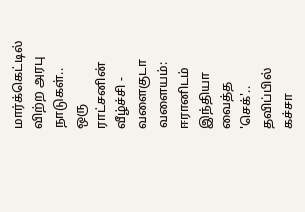மார்க்கெட்டில் விற்ற அரபு நாடுகள்.. ஒரு ராட்சனின் வீழ்ச்சி -
வளைகுடா வளையம்: ஈரானிடம் இந்தியா வைத்த 'செக்'.. தவிப்பில் கச்சா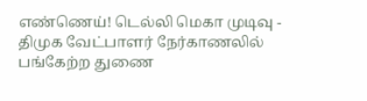எண்ணெய்! டெல்லி மெகா முடிவு -
திமுக வேட்பாளர் நேர்காணலில் பங்கேற்ற துணை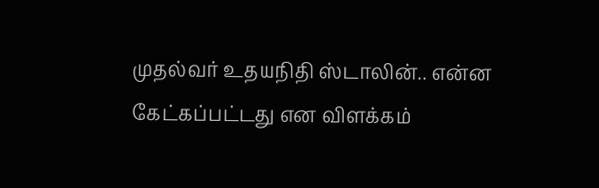முதல்வர் உதயநிதி ஸ்டாலின்.. என்ன கேட்கப்பட்டது என விளக்கம்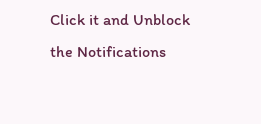Click it and Unblock the Notifications